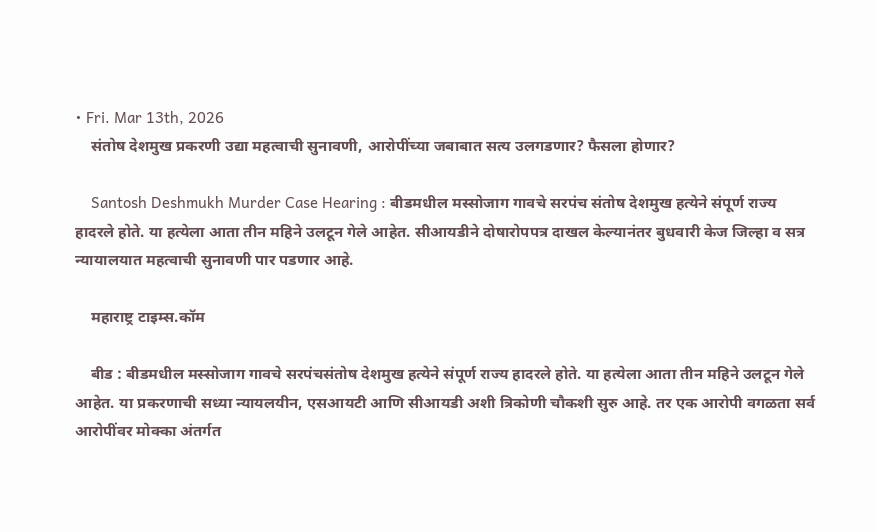• Fri. Mar 13th, 2026
    संतोष देशमुख प्रकरणी उद्या महत्वाची सुनावणी, आरोपींच्या जबाबात सत्य उलगडणार? फैसला होणार?

    Santosh Deshmukh Murder Case Hearing : बीडमधील मस्सोजाग गावचे सरपंच संतोष देशमुख हत्येने संपूर्ण राज्य हादरले होते. या हत्येला आता तीन महिने उलटून गेले आहेत. सीआयडीने दोषारोपपत्र दाखल केल्यानंतर बुधवारी केज जिल्हा व सत्र न्यायालयात महत्वाची सुनावणी पार पडणार आहे.

    महाराष्ट्र टाइम्स.कॉम

    बीड : बीडमधील मस्सोजाग गावचे सरपंचसंतोष देशमुख हत्येने संपूर्ण राज्य हादरले होते. या हत्येला आता तीन महिने उलटून गेले आहेत. या प्रकरणाची सध्या न्यायलयीन, एसआयटी आणि सीआयडी अशी त्रिकोणी चौकशी सुरु आहे. तर एक आरोपी वगळता सर्व आरोपींवर मोक्का अंतर्गत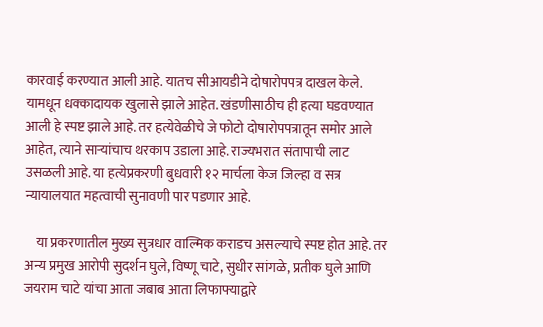कारवाई करण्यात आली आहे. यातच सीआयडीने दोषारोपपत्र दाखल केले. यामधून धक्कादायक खुलासे झाले आहेत. खंडणीसाठीच ही हत्या घडवण्यात आली हे स्पष्ट झाले आहे. तर हत्येवेळीचे जे फोटो दोषारोपपत्रातून समोर आले आहेत, त्याने साऱ्यांचाच थरकाप उडाला आहे. राज्यभरात संतापाची लाट उसळली आहे. या हत्येप्रकरणी बुधवारी १२ मार्चला केज जिल्हा व सत्र न्यायालयात महत्वाची सुनावणी पार पडणार आहे.

    या प्रकरणातील मुख्य सुत्रधार वाल्मिक कराडच असल्याचे स्पष्ट होत आहे. तर अन्य प्रमुख आरोपी सुदर्शन घुले, विष्णू चाटे, सुधीर सांगळे, प्रतीक घुले आणि जयराम चाटे यांचा आता जबाब आता लिफाफ्याद्वारे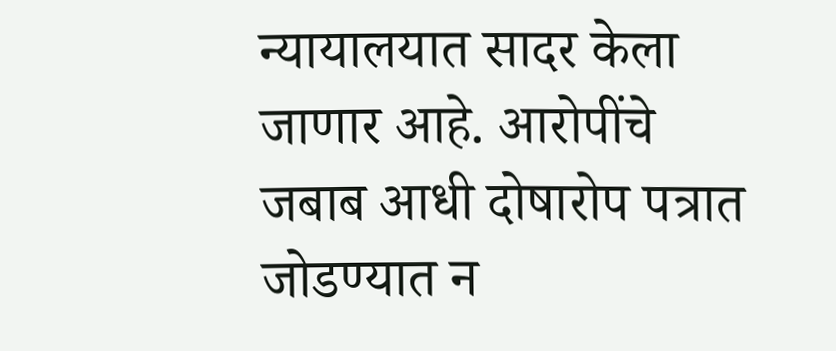न्यायालयात सादर केला जाणार आहे. आरोपींचे जबाब आधी दोषारोप पत्रात जोडण्यात न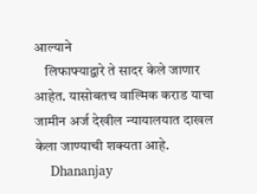आल्याने
    लिफाफ्याद्वारे ते सादर केले जाणार आहेत. यासोबतच वाल्मिक कराड याचा जामीन अर्ज देखील न्यायालयात दाखल केला जाण्याची शक्यता आहे.
    Dhananjay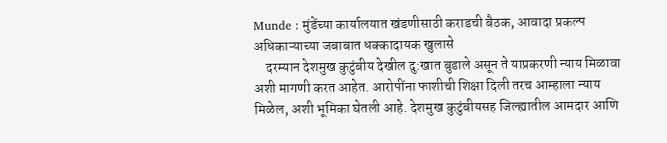Munde : मुंडेंच्या कार्यालयात खंडणीसाठी कराडची बैठक, आवादा प्रकल्प अधिकाऱ्याच्या जबाबात धक्कादायक खुलासे
    दरम्यान देशमुख कुटुंबीय देखील दु:खात बुडाले असून ते याप्रकरणी न्याय मिळावा अशी मागणी करत आहेत. आरोपींना फाशीची शिक्षा दिली तरच आम्हाला न्याय मिळेल, अशी भूमिका घेतली आहे. देशमुख कुटुंबीयसह जिल्ह्यातील आमदार आणि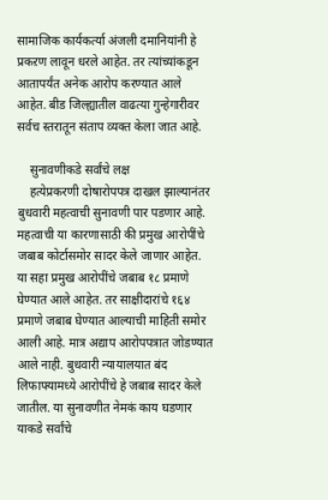सामाजिक कार्यकर्त्या अंजली दमानियांनी हे प्रकऱण लावून धरले आहेत. तर त्यांच्यांकडून आतापर्यंत अनेक आरोप करण्यात आले आहेत. बीड जिल्ह्यातील वाढत्या गुन्हेगारीवर सर्वच स्तरातून संताप व्यक्त केला जात आहे.

    सुनावणीकडे सर्वांचे लक्ष
    हत्येप्रकरणी दोषारोपपत्र दाखल झाल्यानंतर बुधवारी महत्वाची सुनावणी पार पडणार आहे. महत्वाची या कारणासाठी की प्रमुख आरोपींचे जबाब कोर्टासमोर सादर केले जाणार आहेत. या सहा प्रमुख आरोपींचे जबाब १८ प्रमाणे घेण्यात आले आहेत. तर साक्षीदारांचे १६४ प्रमाणे जबाब घेण्यात आल्याची माहिती समोर आली आहे. मात्र अद्याप आरोपपत्रात जोडण्यात आले नाही. बुधवारी न्यायालयात बंद लिफाफ्यामध्ये आरोपींचे हे जबाब सादर केले जातील. या सुनावणीत नेमकं काय घडणार याकडे सर्वांचे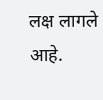लक्ष लागले आहे.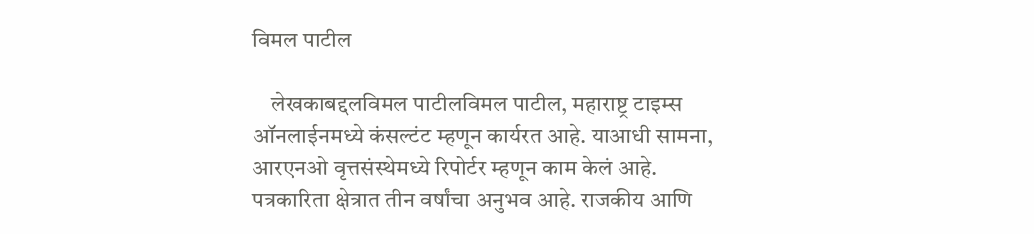विमल पाटील

    लेखकाबद्दलविमल पाटीलविमल पाटील, महाराष्ट्र टाइम्स ऑनलाईनमध्ये कंसल्टंट म्हणून कार्यरत आहे. याआधी सामना, आरएनओ वृत्तसंस्थेमध्ये रिपोर्टर म्हणून काम केलं आहे. पत्रकारिता क्षेत्रात तीन वर्षांचा अनुभव आहे. राजकीय आणि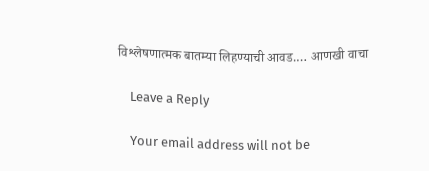विश्लेषणात्मक बातम्या लिहण्याची आवड.… आणखी वाचा

    Leave a Reply

    Your email address will not be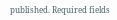published. Required fields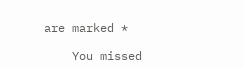are marked *

    You missed